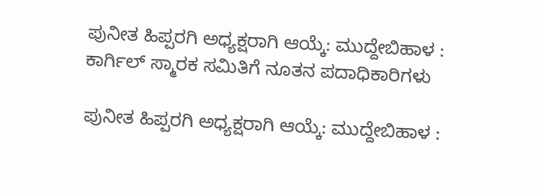ಪುನೀತ ಹಿಪ್ಪರಗಿ ಅಧ್ಯಕ್ಷರಾಗಿ ಆಯ್ಕೆ: ಮುದ್ದೇಬಿಹಾಳ : ಕಾರ್ಗಿಲ್ ಸ್ಮಾರಕ ಸಮಿತಿಗೆ ನೂತನ ಪದಾಧಿಕಾರಿಗಳು

ಪುನೀತ ಹಿಪ್ಪರಗಿ ಅಧ್ಯಕ್ಷರಾಗಿ ಆಯ್ಕೆ: ಮುದ್ದೇಬಿಹಾಳ :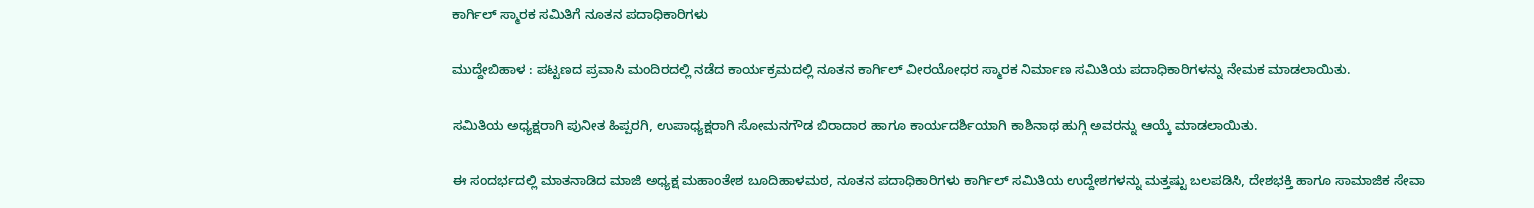ಕಾರ್ಗಿಲ್ ಸ್ಮಾರಕ ಸಮಿತಿಗೆ ನೂತನ ಪದಾಧಿಕಾರಿಗಳು

ಮುದ್ದೇಬಿಹಾಳ : ಪಟ್ಟಣದ ಪ್ರವಾಸಿ ಮಂದಿರದಲ್ಲಿ ನಡೆದ ಕಾರ್ಯಕ್ರಮದಲ್ಲಿ ನೂತನ ಕಾರ್ಗಿಲ್ ವೀರಯೋಧರ ಸ್ಮಾರಕ ನಿರ್ಮಾಣ ಸಮಿತಿಯ ಪದಾಧಿಕಾರಿಗಳನ್ನು ನೇಮಕ ಮಾಡಲಾಯಿತು.

ಸಮಿತಿಯ ಅಧ್ಯಕ್ಷರಾಗಿ ಪುನೀತ ಹಿಪ್ಪರಗಿ, ಉಪಾಧ್ಯಕ್ಷರಾಗಿ ಸೋಮನಗೌಡ ಬಿರಾದಾರ ಹಾಗೂ ಕಾರ್ಯದರ್ಶಿಯಾಗಿ ಕಾಶಿನಾಥ ಹುಗ್ಗಿ ಅವರನ್ನು ಆಯ್ಕೆ ಮಾಡಲಾಯಿತು.

ಈ ಸಂದರ್ಭದಲ್ಲಿ ಮಾತನಾಡಿದ ಮಾಜಿ ಅಧ್ಯಕ್ಷ ಮಹಾಂತೇಶ ಬೂದಿಹಾಳಮಠ, ನೂತನ ಪದಾಧಿಕಾರಿಗಳು ಕಾರ್ಗಿಲ್ ಸಮಿತಿಯ ಉದ್ದೇಶಗಳನ್ನು ಮತ್ತಷ್ಟು ಬಲಪಡಿಸಿ, ದೇಶಭಕ್ತಿ ಹಾಗೂ ಸಾಮಾಜಿಕ ಸೇವಾ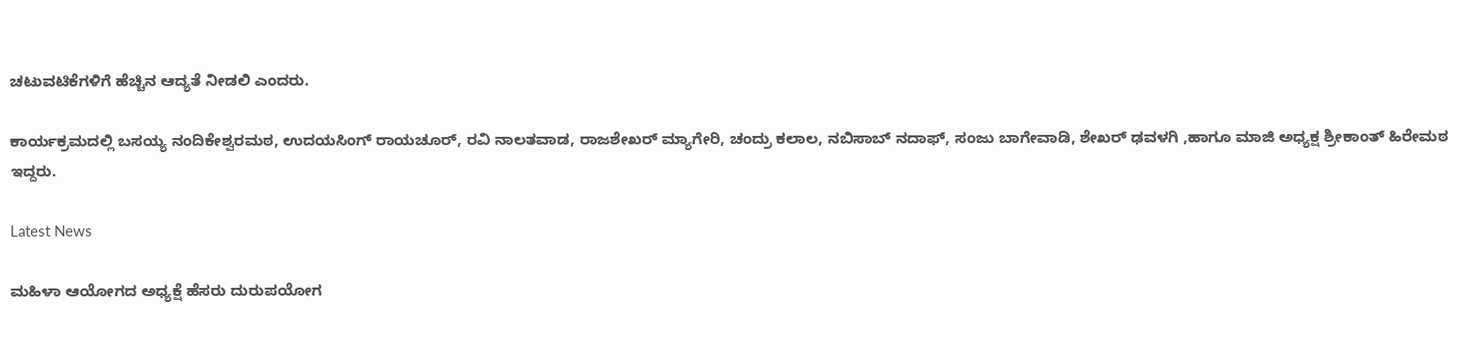ಚಟುವಟಿಕೆಗಳಿಗೆ ಹೆಚ್ಚಿನ ಆದ್ಯತೆ ನೀಡಲಿ ಎಂದರು.

ಕಾರ್ಯಕ್ರಮದಲ್ಲಿ ಬಸಯ್ಯ ನಂದಿಕೇಶ್ವರಮಠ, ಉದಯಸಿಂಗ್ ರಾಯಚೂರ್, ರವಿ ನಾಲತವಾಡ, ರಾಜಶೇಖರ್ ಮ್ಯಾಗೇರಿ, ಚಂದ್ರು ಕಲಾಲ, ನಬಿಸಾಬ್ ನದಾಫ್, ಸಂಜು ಬಾಗೇವಾಡಿ, ಶೇಖರ್ ಢವಳಗಿ ,ಹಾಗೂ ಮಾಜಿ ಅಧ್ಯಕ್ಷ ಶ್ರೀಕಾಂತ್ ಹಿರೇಮಠ ಇದ್ದರು.

Latest News

ಮಹಿಳಾ ಆಯೋಗದ ಅಧ್ಯಕ್ಷೆ ಹೆಸರು ದುರುಪಯೋಗ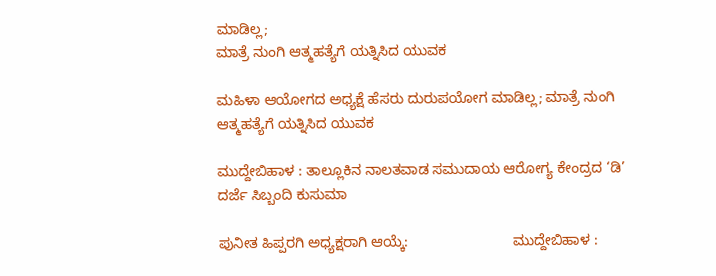ಮಾಡಿಲ್ಲ;                                                                                          ಮಾತ್ರೆ ನುಂಗಿ ಆತ್ಮಹತ್ಯೆಗೆ ಯತ್ನಿಸಿದ ಯುವಕ

ಮಹಿಳಾ ಆಯೋಗದ ಅಧ್ಯಕ್ಷೆ ಹೆಸರು ದುರುಪಯೋಗ ಮಾಡಿಲ್ಲ; ಮಾತ್ರೆ ನುಂಗಿ ಆತ್ಮಹತ್ಯೆಗೆ ಯತ್ನಿಸಿದ ಯುವಕ

ಮುದ್ದೇಬಿಹಾಳ : ತಾಲ್ಲೂಕಿನ ನಾಲತವಾಡ ಸಮುದಾಯ ಆರೋಗ್ಯ ಕೇಂದ್ರದ ‘ಡಿ’ ದರ್ಜೆ ಸಿಬ್ಬಂದಿ ಕುಸುಮಾ

ಪುನೀತ ಹಿಪ್ಪರಗಿ ಅಧ್ಯಕ್ಷರಾಗಿ ಆಯ್ಕೆ:                          ಮುದ್ದೇಬಿಹಾಳ :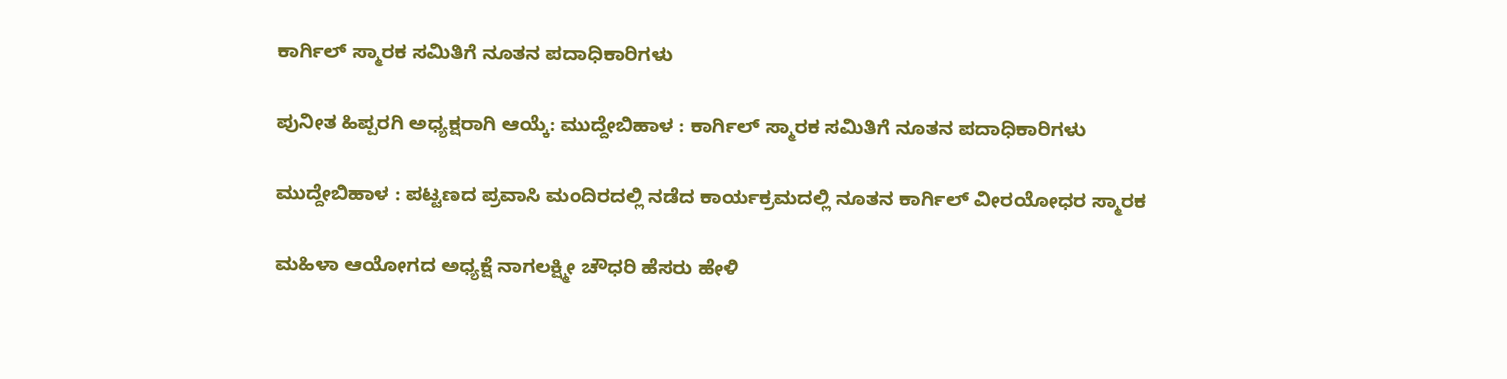ಕಾರ್ಗಿಲ್ ಸ್ಮಾರಕ ಸಮಿತಿಗೆ ನೂತನ ಪದಾಧಿಕಾರಿಗಳು

ಪುನೀತ ಹಿಪ್ಪರಗಿ ಅಧ್ಯಕ್ಷರಾಗಿ ಆಯ್ಕೆ: ಮುದ್ದೇಬಿಹಾಳ : ಕಾರ್ಗಿಲ್ ಸ್ಮಾರಕ ಸಮಿತಿಗೆ ನೂತನ ಪದಾಧಿಕಾರಿಗಳು

ಮುದ್ದೇಬಿಹಾಳ : ಪಟ್ಟಣದ ಪ್ರವಾಸಿ ಮಂದಿರದಲ್ಲಿ ನಡೆದ ಕಾರ್ಯಕ್ರಮದಲ್ಲಿ ನೂತನ ಕಾರ್ಗಿಲ್ ವೀರಯೋಧರ ಸ್ಮಾರಕ

ಮಹಿಳಾ ಆಯೋಗದ ಅಧ್ಯಕ್ಷೆ ನಾಗಲಕ್ಷ್ಮೀ ಚೌಧರಿ ಹೆಸರು ಹೇಳಿ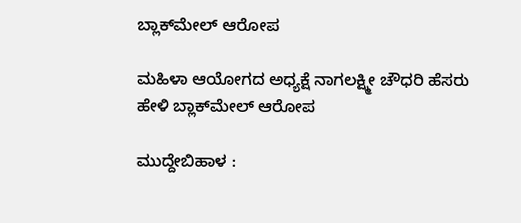ಬ್ಲಾಕ್‌ಮೇಲ್ ಆರೋಪ

ಮಹಿಳಾ ಆಯೋಗದ ಅಧ್ಯಕ್ಷೆ ನಾಗಲಕ್ಷ್ಮೀ ಚೌಧರಿ ಹೆಸರು ಹೇಳಿ ಬ್ಲಾಕ್‌ಮೇಲ್ ಆರೋಪ

ಮುದ್ದೇಬಿಹಾಳ :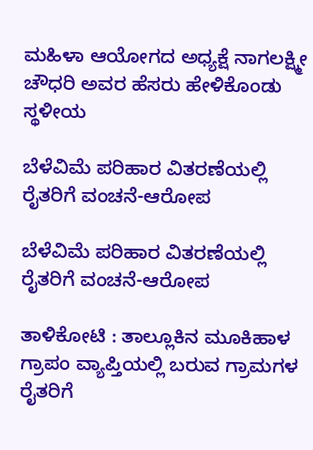ಮಹಿಳಾ ಆಯೋಗದ ಅಧ್ಯಕ್ಷೆ ನಾಗಲಕ್ಷ್ಮೀ ಚೌಧರಿ ಅವರ ಹೆಸರು ಹೇಳಿಕೊಂಡು ಸ್ಥಳೀಯ

ಬೆಳೆವಿಮೆ ಪರಿಹಾರ ವಿತರಣೆಯಲ್ಲಿ ರೈತರಿಗೆ ವಂಚನೆ-ಆರೋಪ

ಬೆಳೆವಿಮೆ ಪರಿಹಾರ ವಿತರಣೆಯಲ್ಲಿ ರೈತರಿಗೆ ವಂಚನೆ-ಆರೋಪ

ತಾಳಿಕೋಟಿ : ತಾಲ್ಲೂಕಿನ ಮೂಕಿಹಾಳ ಗ್ರಾಪಂ ವ್ಯಾಪ್ತಿಯಲ್ಲಿ ಬರುವ ಗ್ರಾಮಗಳ ರೈತರಿಗೆ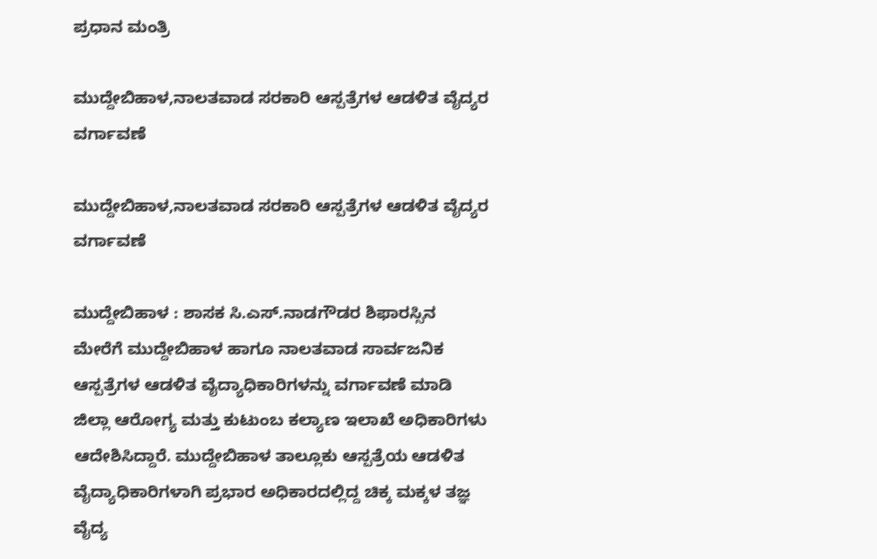ಪ್ರಧಾನ ಮಂತ್ರಿ

ಮುದ್ದೇಬಿಹಾಳ,ನಾಲತವಾಡ ಸರಕಾರಿ ಆಸ್ಪತ್ರೆಗಳ ಆಡಳಿತ ವೈದ್ಯರ ವರ್ಗಾವಣೆ

ಮುದ್ದೇಬಿಹಾಳ,ನಾಲತವಾಡ ಸರಕಾರಿ ಆಸ್ಪತ್ರೆಗಳ ಆಡಳಿತ ವೈದ್ಯರ ವರ್ಗಾವಣೆ

ಮುದ್ದೇಬಿಹಾಳ : ಶಾಸಕ ಸಿ.ಎಸ್.ನಾಡಗೌಡರ ಶಿಫಾರಸ್ಸಿನ ಮೇರೆಗೆ ಮುದ್ದೇಬಿಹಾಳ ಹಾಗೂ ನಾಲತವಾಡ ಸಾರ್ವಜನಿಕ ಆಸ್ಪತ್ರೆಗಳ ಆಡಳಿತ ವೈದ್ಯಾಧಿಕಾರಿಗಳನ್ನು ವರ್ಗಾವಣೆ ಮಾಡಿ ಜಿಲ್ಲಾ ಆರೋಗ್ಯ ಮತ್ತು ಕುಟುಂಬ ಕಲ್ಯಾಣ ಇಲಾಖೆ ಅಧಿಕಾರಿಗಳು ಆದೇಶಿಸಿದ್ದಾರೆ. ಮುದ್ದೇಬಿಹಾಳ ತಾಲ್ಲೂಕು ಆಸ್ಪತ್ರೆಯ ಆಡಳಿತ ವೈದ್ಯಾಧಿಕಾರಿಗಳಾಗಿ ಪ್ರಭಾರ ಅಧಿಕಾರದಲ್ಲಿದ್ದ ಚಿಕ್ಕ ಮಕ್ಕಳ ತಜ್ಞ ವೈದ್ಯ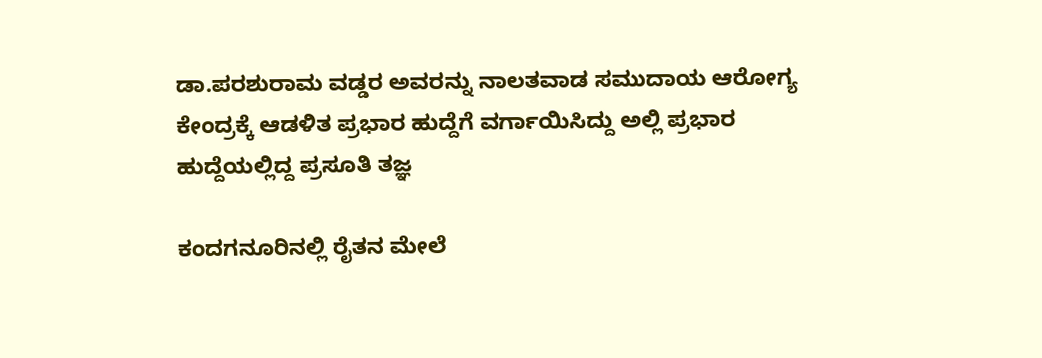ಡಾ.ಪರಶುರಾಮ ವಡ್ಡರ ಅವರನ್ನು ನಾಲತವಾಡ ಸಮುದಾಯ ಆರೋಗ್ಯ ಕೇಂದ್ರಕ್ಕೆ ಆಡಳಿತ ಪ್ರಭಾರ ಹುದ್ದೆಗೆ ವರ್ಗಾಯಿಸಿದ್ದು ಅಲ್ಲಿ ಪ್ರಭಾರ ಹುದ್ದೆಯಲ್ಲಿದ್ದ ಪ್ರಸೂತಿ ತಜ್ಞ

ಕಂದಗನೂರಿನಲ್ಲಿ ರೈತನ ಮೇಲೆ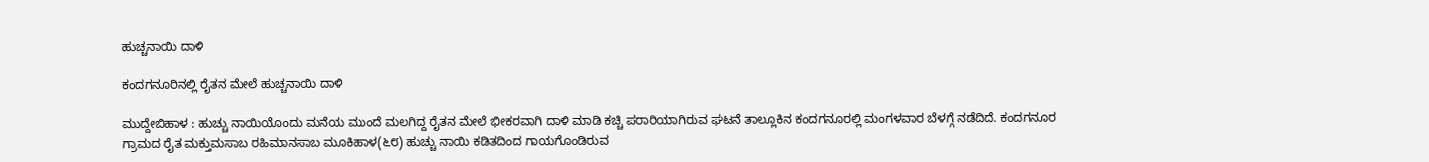ಹುಚ್ಚನಾಯಿ ದಾಳಿ

ಕಂದಗನೂರಿನಲ್ಲಿ ರೈತನ ಮೇಲೆ ಹುಚ್ಚನಾಯಿ ದಾಳಿ

ಮುದ್ದೇಬಿಹಾಳ : ಹುಚ್ಚು ನಾಯಿಯೊಂದು ಮನೆಯ ಮುಂದೆ ಮಲಗಿದ್ದ ರೈತನ ಮೇಲೆ ಭೀಕರವಾಗಿ ದಾಳಿ ಮಾಡಿ ಕಚ್ಚಿ ಪರಾರಿಯಾಗಿರುವ ಘಟನೆ ತಾಲ್ಲೂಕಿನ ಕಂದಗನೂರಲ್ಲಿ ಮಂಗಳವಾರ ಬೆಳಗ್ಗೆ ನಡೆದಿದೆ. ಕಂದಗನೂರ ಗ್ರಾಮದ ರೈತ ಮಕ್ತುಮಸಾಬ ರಹಿಮಾನಸಾಬ ಮೂಕಿಹಾಳ(೬೮) ಹುಚ್ಚು ನಾಯಿ ಕಡಿತದಿಂದ ಗಾಯಗೊಂಡಿರುವ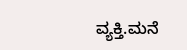ವ್ಯಕ್ತಿ.ಮನೆ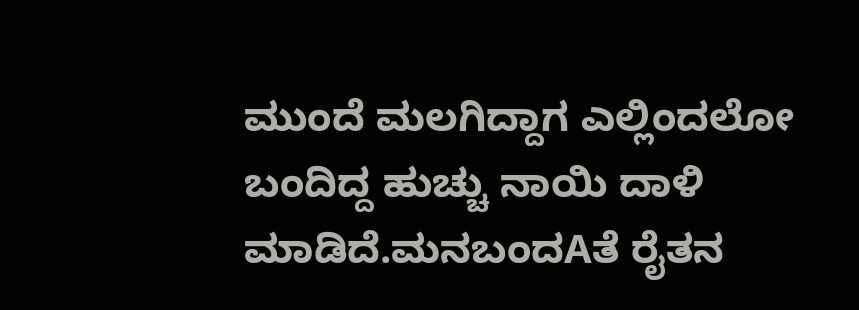ಮುಂದೆ ಮಲಗಿದ್ದಾಗ ಎಲ್ಲಿಂದಲೋ ಬಂದಿದ್ದ ಹುಚ್ಚು ನಾಯಿ ದಾಳಿ ಮಾಡಿದೆ.ಮನಬಂದAತೆ ರೈತನ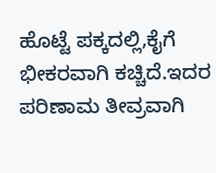ಹೊಟ್ಟೆ ಪಕ್ಕದಲ್ಲಿ,ಕೈಗೆ ಭೀಕರವಾಗಿ ಕಚ್ಚಿದೆ.ಇದರ ಪರಿಣಾಮ ತೀವ್ರವಾಗಿ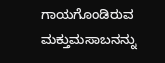ಗಾಯಗೊಂಡಿರುವ ಮಕ್ತುಮಸಾಬನನ್ನು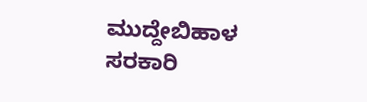ಮುದ್ದೇಬಿಹಾಳ ಸರಕಾರಿ